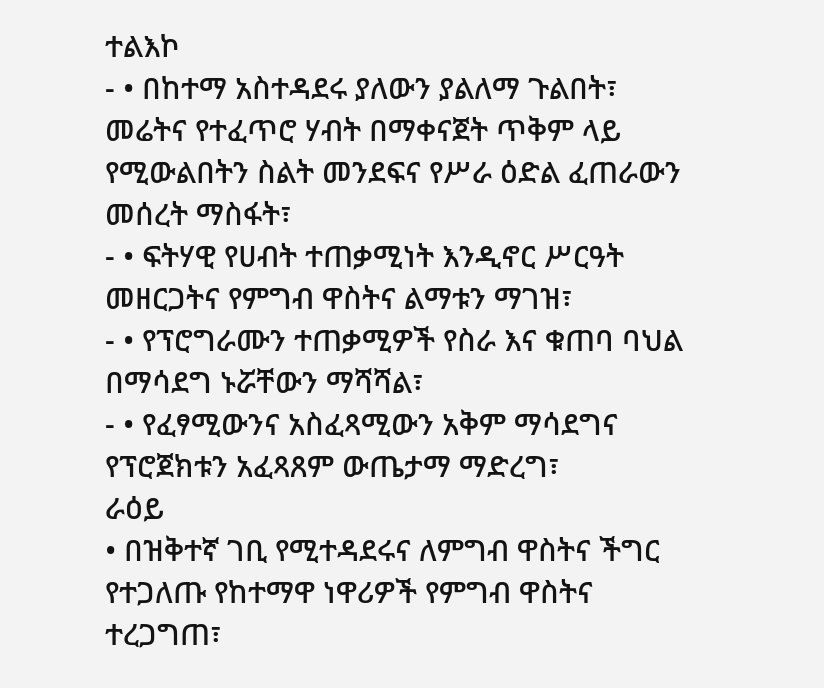ተልእኮ
- • በከተማ አስተዳደሩ ያለውን ያልለማ ጉልበት፣ መሬትና የተፈጥሮ ሃብት በማቀናጀት ጥቅም ላይ የሚውልበትን ስልት መንደፍና የሥራ ዕድል ፈጠራውን መሰረት ማስፋት፣
- • ፍትሃዊ የሀብት ተጠቃሚነት እንዲኖር ሥርዓት መዘርጋትና የምግብ ዋስትና ልማቱን ማገዝ፣
- • የፕሮግራሙን ተጠቃሚዎች የስራ እና ቁጠባ ባህል በማሳደግ ኑሯቸውን ማሻሻል፣
- • የፈፃሚውንና አስፈጻሚውን አቅም ማሳደግና የፕሮጀክቱን አፈጻጸም ውጤታማ ማድረግ፣
ራዕይ
• በዝቅተኛ ገቢ የሚተዳደሩና ለምግብ ዋስትና ችግር የተጋለጡ የከተማዋ ነዋሪዎች የምግብ ዋስትና ተረጋግጠ፣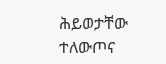ሕይወታቸው ተለውጦና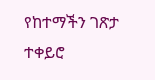የከተማችን ገጽታ ተቀይሮ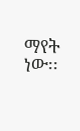ማየት ነው፡፡